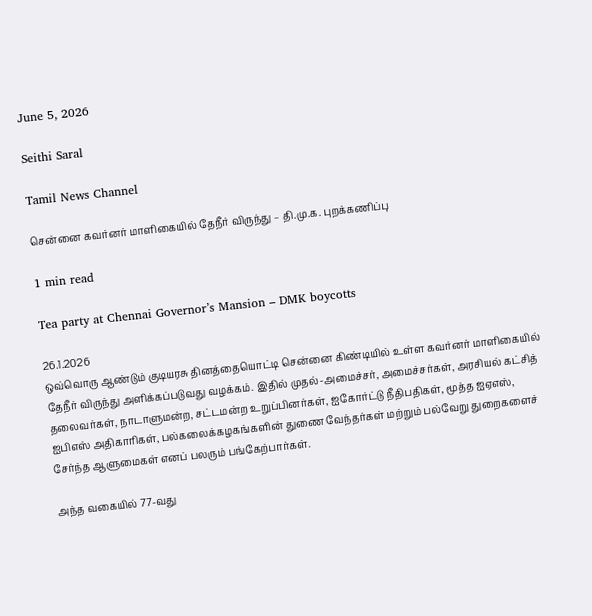June 5, 2026

Seithi Saral

Tamil News Channel

சென்னை கவர்னர் மாளிகையில் தேநீர் விருந்து – தி.மு.க. புறக்கணிப்பு

1 min read

Tea party at Chennai Governor’s Mansion – DMK boycotts

26.1.2026
ஒவ்வொரு ஆண்டும் குடியரசு தினத்தையொட்டி சென்னை கிண்டியில் உள்ள கவர்னர் மாளிகையில் தேநீர் விருந்து அளிக்கப்படுவது வழக்கம். இதில் முதல்-அமைச்சர், அமைச்சர்கள், அரசியல் கட்சித் தலைவர்கள், நாடாளுமன்ற, சட்டமன்ற உறுப்பினர்கள், ஐகோர்ட்டு நீதிபதிகள், மூத்த ஐஏஎஸ், ஐபிஎஸ் அதிகாரிகள், பல்கலைக்கழகங்களின் துணை வேந்தர்கள் மற்றும் பல்வேறு துறைகளைச் சேர்ந்த ஆளுமைகள் எனப் பலரும் பங்கேற்பார்கள்.

அந்த வகையில் 77-வது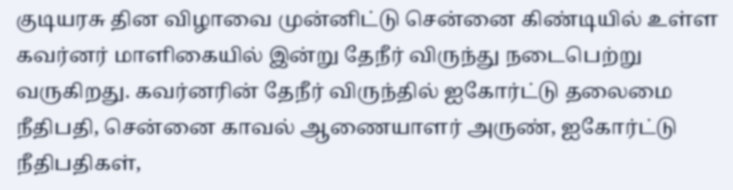குடியரசு தின விழாவை முன்னிட்டு சென்னை கிண்டியில் உள்ள கவர்னர் மாளிகையில் இன்று தேநீர் விருந்து நடைபெற்று வருகிறது. கவர்னரின் தேநீர் விருந்தில் ஐகோர்ட்டு தலைமை நீதிபதி, சென்னை காவல் ஆணையாளர் அருண், ஐகோர்ட்டு நீதிபதிகள்,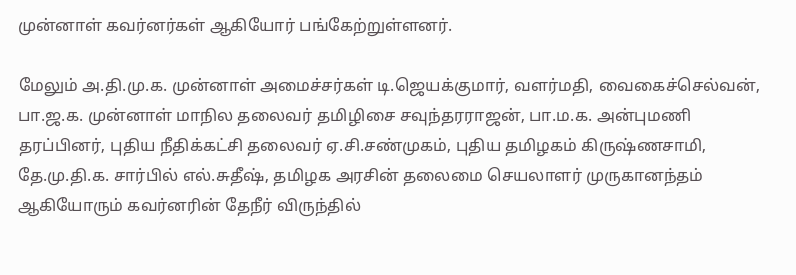முன்னாள் கவர்னர்கள் ஆகியோர் பங்கேற்றுள்ளனர்.

மேலும் அ.தி.மு.க. முன்னாள் அமைச்சர்கள் டி.ஜெயக்குமார், வளர்மதி, வைகைச்செல்வன், பா.ஜ.க. முன்னாள் மாநில தலைவர் தமிழிசை சவுந்தரராஜன், பா.ம.க. அன்புமணி தரப்பினர், புதிய நீதிக்கட்சி தலைவர் ஏ.சி.சண்முகம், புதிய தமிழகம் கிருஷ்ணசாமி, தே.மு.தி.க. சார்பில் எல்.சுதீஷ், தமிழக அரசின் தலைமை செயலாளர் முருகானந்தம் ஆகியோரும் கவர்னரின் தேநீர் விருந்தில்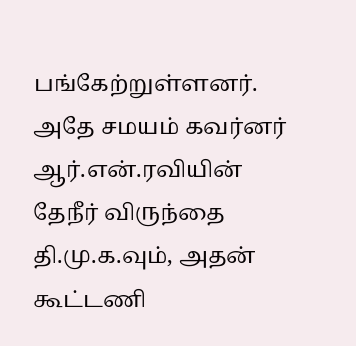பங்கேற்றுள்ளனர். அதே சமயம் கவர்னர் ஆர்.என்.ரவியின் தேநீர் விருந்தை தி.மு.க.வும், அதன் கூட்டணி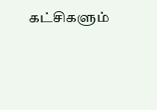கட்சிகளும்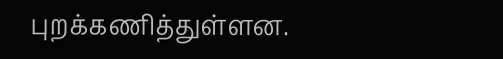புறக்கணித்துள்ளன.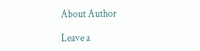About Author

Leave a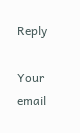Reply

Your email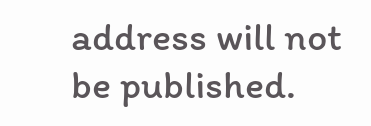address will not be published.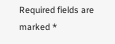Required fields are marked *